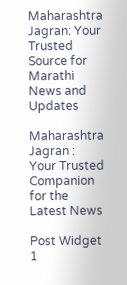Maharashtra Jagran: Your Trusted Source for Marathi News and Updates

Maharashtra Jagran : Your Trusted Companion for the Latest News

Post Widget 1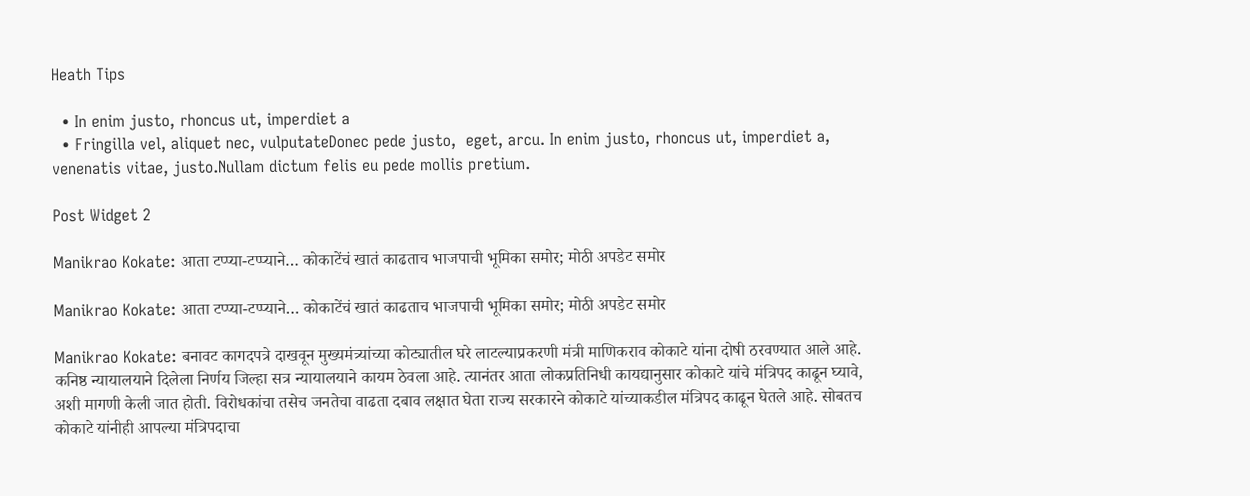Heath Tips

  • In enim justo, rhoncus ut, imperdiet a
  • Fringilla vel, aliquet nec, vulputateDonec pede justo,  eget, arcu. In enim justo, rhoncus ut, imperdiet a, venenatis vitae, justo.Nullam dictum felis eu pede mollis pretium.

Post Widget 2

Manikrao Kokate: आता टप्प्या-टप्प्याने… कोकाटेंचं खातं काढताच भाजपाची भूमिका समोर; मोठी अपडेट समोर

Manikrao Kokate: आता टप्प्या-टप्प्याने… कोकाटेंचं खातं काढताच भाजपाची भूमिका समोर; मोठी अपडेट समोर

Manikrao Kokate: बनावट कागदपत्रे दाखवून मुख्यमंत्र्यांच्या कोट्यातील घरे लाटल्याप्रकरणी मंत्री माणिकराव कोकाटे यांना दोषी ठरवण्यात आले आहे. कनिष्ठ न्यायालयाने दिलेला निर्णय जिल्हा सत्र न्यायालयाने कायम ठेवला आहे. त्यानंतर आता लोकप्रतिनिधी कायद्यानुसार कोकाटे यांचे मंत्रिपद काढून घ्यावे, अशी मागणी केली जात होती. विरोधकांचा तसेच जनतेचा वाढता दबाव लक्षात घेता राज्य सरकारने कोकाटे यांच्याकडील मंत्रिपद काढून घेतले आहे. सोबतच कोकाटे यांनीही आपल्या मंत्रिपदाचा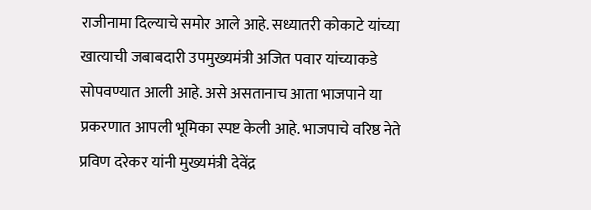राजीनामा दिल्याचे समोर आले आहे. सध्यातरी कोकाटे यांच्या खात्याची जबाबदारी उपमुख्यमंत्री अजित पवार यांच्याकडे सोपवण्यात आली आहे. असे असतानाच आता भाजपाने या प्रकरणात आपली भूमिका स्पष्ट केली आहे. भाजपाचे वरिष्ठ नेते प्रविण दरेकर यांनी मुख्यमंत्री देवेंद्र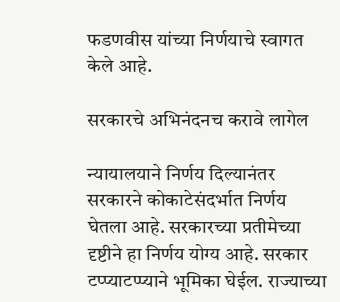फडणवीस यांच्या निर्णयाचे स्वागत केले आहे.

सरकारचे अभिनंदनच करावे लागेल

न्यायालयाने निर्णय दिल्यानंतर सरकारने कोकाटेसंदर्भात निर्णय घेतला आहे. सरकारच्या प्रतीमेच्या दृष्टीने हा निर्णय योग्य आहे. सरकार टप्प्याटप्प्याने भूमिका घेईल. राज्याच्या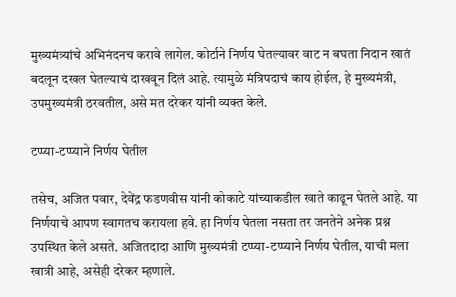मुख्यमंत्र्यांचे अभिनंदनच करावे लागेल. कोर्टाने निर्णय घेतल्यावर वाट न बघता निदान खातं बदलून दखल घेतल्याचं दाखवून दिलं आहे. त्यामुळे मंत्रिपदाचं काय होईल, हे मुख्यमंत्री, उपमुख्यमंत्री ठरवतील, असे मत दरेकर यांनी व्यक्त केले.

टप्प्या-टप्प्याने निर्णय घेतील

तसेच, अजित पवार, देवेंद्र फडणवीस यांनी कोकाटे यांच्याकडील खाते काढून घेतले आहे. या निर्णयाचे आपण स्वागतच करायला हवे. हा निर्णय घेतला नसता तर जनतेने अनेक प्रश्न उपस्थित केले असते. अजितदादा आणि मुख्यमंत्री टप्प्या-टप्प्याने निर्णय घेतील, याची मला खात्री आहे, असेही दरेकर म्हणाले.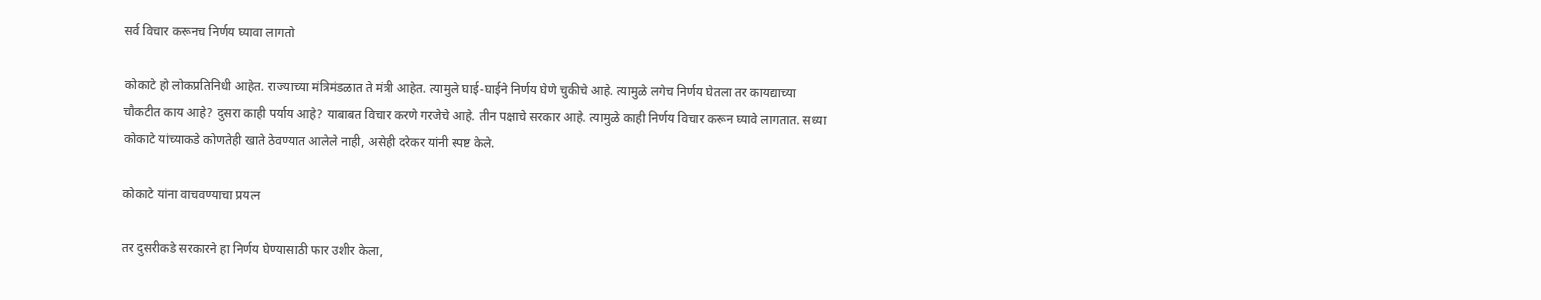सर्व विचार करूनच निर्णय घ्यावा लागतो

कोकाटे हो लोकप्रतिनिधी आहेत. राज्याच्या मंत्रिमंडळात ते मंत्री आहेत. त्यामुले घाई-घाईने निर्णय घेणे चुकीचे आहे. त्यामुळे लगेच निर्णय घेतला तर कायद्याच्या चौकटीत काय आहे? दुसरा काही पर्याय आहे? याबाबत विचार करणे गरजेचे आहे. तीन पक्षाचे सरकार आहे. त्यामुळे काही निर्णय विचार करून घ्यावे लागतात. सध्या कोकाटे यांच्याकडे कोणतेही खाते ठेवण्यात आलेले नाही, असेही दरेकर यांनी स्पष्ट केले.

कोकाटे यांना वाचवण्याचा प्रयत्न

तर दुसरीकडे सरकारने हा निर्णय घेण्यासाठी फार उशीर केला,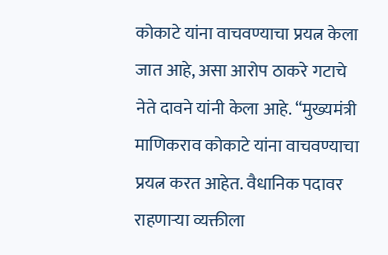कोकाटे यांना वाचवण्याचा प्रयत्न केला जात आहे, असा आरोप ठाकरे गटाचे नेते दावने यांनी केला आहे. “मुख्यमंत्री माणिकराव कोकाटे यांना वाचवण्याचा प्रयत्न करत आहेत. वैधानिक पदावर राहणाऱ्या व्यक्तीला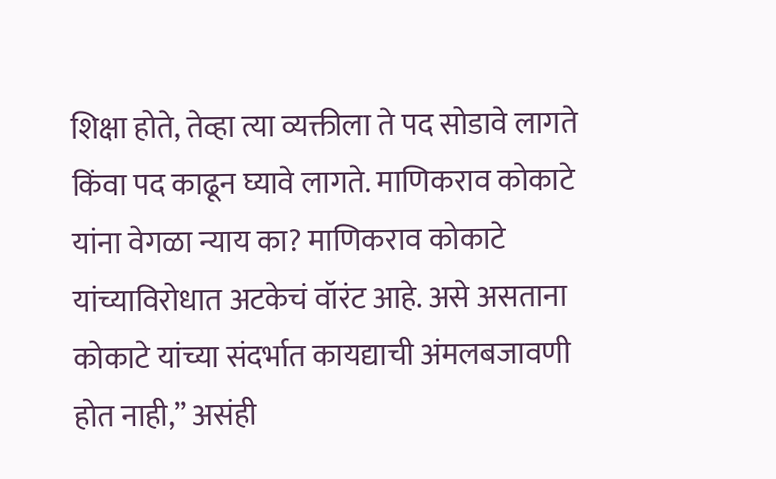शिक्षा होते, तेव्हा त्या व्यक्तीला ते पद सोडावे लागते किंवा पद काढून घ्यावे लागते. माणिकराव कोकाटे यांना वेगळा न्याय का? माणिकराव कोकाटे यांच्याविरोधात अटकेचं वॉरंट आहे. असे असताना कोकाटे यांच्या संदर्भात कायद्याची अंमलबजावणी होत नाही,” असंही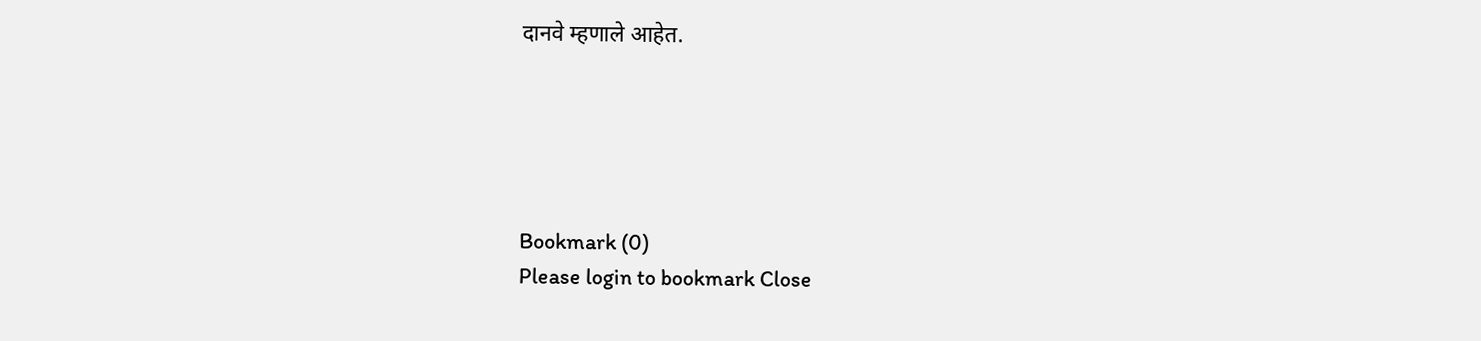दानवे म्हणाले आहेत.





Bookmark (0)
Please login to bookmark Close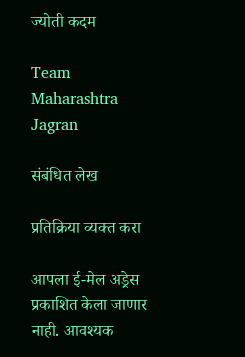ज्योती कदम

Team Maharashtra Jagran

संबंधित लेख

प्रतिक्रिया व्यक्त करा

आपला ई-मेल अड्रेस प्रकाशित केला जाणार नाही. आवश्यक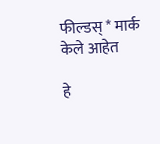फील्डस् * मार्क केले आहेत

हे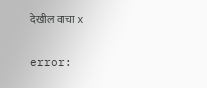देखील वाचा x

error: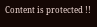Content is protected !!